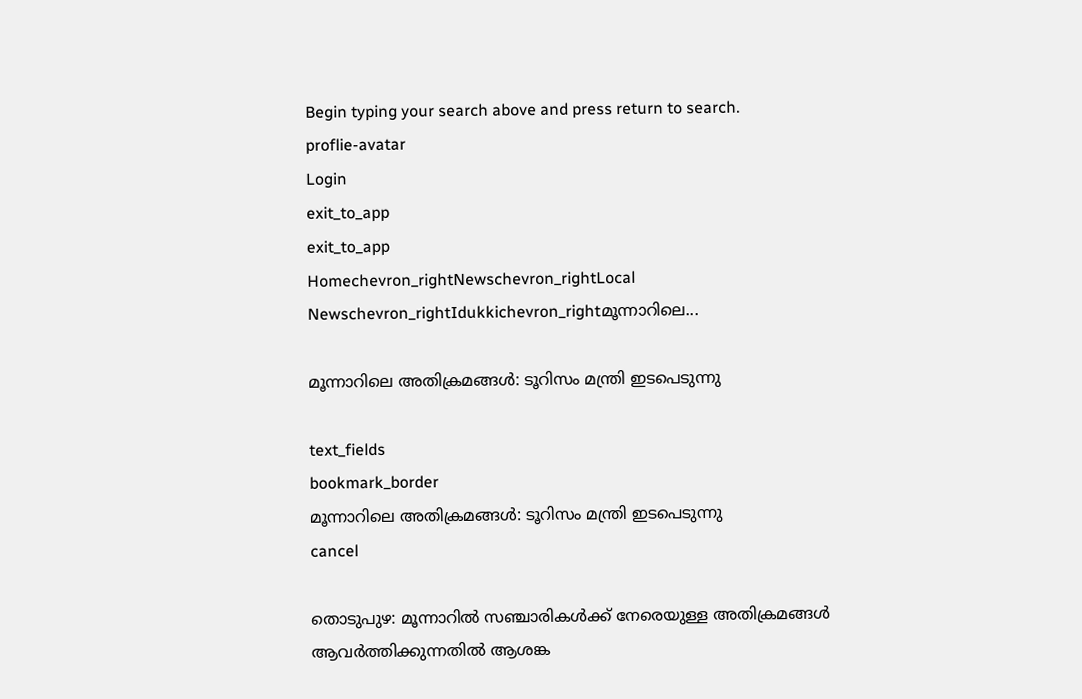Begin typing your search above and press return to search.
proflie-avatar
Login
exit_to_app
exit_to_app
Homechevron_rightNewschevron_rightLocal Newschevron_rightIdukkichevron_rightമൂന്നാറിലെ...

മൂന്നാറിലെ അതിക്രമങ്ങൾ: ടൂറിസം മന്ത്രി ഇടപെടുന്നു

text_fields
bookmark_border
മൂന്നാറിലെ അതിക്രമങ്ങൾ: ടൂറിസം മന്ത്രി ഇടപെടുന്നു
cancel

തൊടുപുഴ: മൂന്നാറിൽ സഞ്ചാരികൾക്ക് നേരെയുള്ള അതിക്രമങ്ങൾ ആവർത്തിക്കുന്നതിൽ ആശങ്ക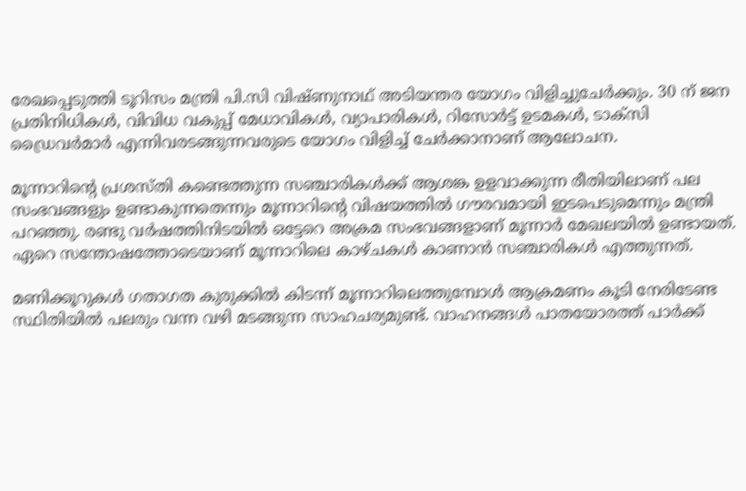രേഖപ്പെടുത്തി ടൂറിസം മന്ത്രി പി.സി വിഷ്ണുനാഥ് അടിയന്തര യോഗം വിളിച്ചുചേർക്കും. 30 ന് ജന പ്രതിനിധികൾ, വിവിധ വകുപ്പ് മേധാവികൾ, വ്യാപാരികൾ, റിസോർട്ട് ഉടമകൾ, ടാക്സി ഡ്രൈവർമാർ എന്നിവരടങ്ങുന്നവരുടെ യോഗം വിളിച്ച് ചേർക്കാനാണ് ആലോചന.

മൂന്നാറിന്‍റെ പ്രശസ്തി കണ്ടെത്തുന്ന സഞ്ചാരികൾക്ക് ആശങ്ക ഉളവാക്കുന്ന രീതിയിലാണ് പല സംഭവങ്ങളും ഉണ്ടാകുന്നതെന്നും മൂന്നാറിന്‍റെ വിഷയത്തിൽ ഗൗരവമായി ഇടപെടുമെന്നും മന്ത്രി പറഞ്ഞു. രണ്ടു വർഷത്തിനിടയിൽ ഒട്ടേറെ അക്രമ സംഭവങ്ങളാണ് മൂന്നാർ മേഖലയിൽ ഉണ്ടായത്. ഏറെ സന്തോഷത്തോടെയാണ് മൂന്നാറിലെ കാഴ്ചകൾ കാണാൻ സഞ്ചാരികൾ എത്തുന്നത്.

മണിക്കൂറുകൾ ഗതാഗത കുരുക്കിൽ കിടന്ന് മൂന്നാറിലെത്തുമ്പോൾ ആക്രമണം കൂടി നേരിടേണ്ട സ്ഥിതിയിൽ പലരും വന്ന വഴി മടങ്ങുന്ന സാഹചര്യമുണ്ട്. വാഹനങ്ങൾ പാതയോരത്ത് പാർക്ക്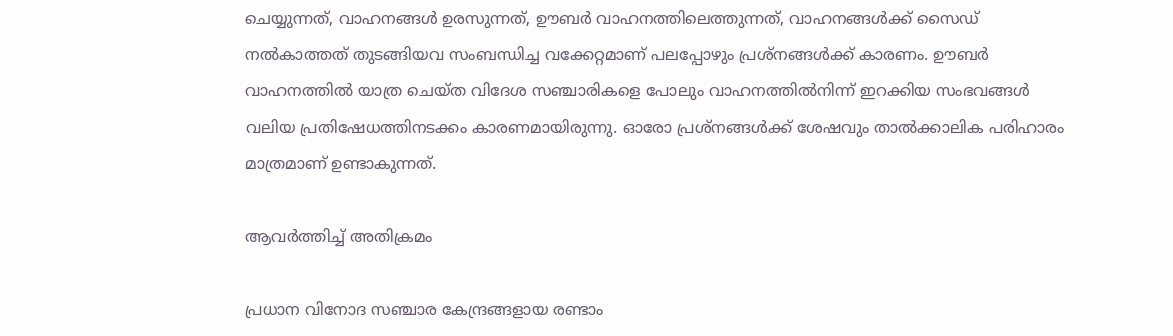ചെയ്യുന്നത്, വാഹനങ്ങൾ ഉരസുന്നത്, ഊബർ വാഹനത്തിലെത്തുന്നത്, വാഹനങ്ങൾക്ക് സൈഡ് നൽകാത്തത് തുടങ്ങിയവ സംബന്ധിച്ച വക്കേറ്റമാണ് പലപ്പോഴും പ്രശ്നങ്ങൾക്ക് കാരണം. ഊബർ വാഹനത്തിൽ യാത്ര ചെയ്ത വിദേശ സഞ്ചാരികളെ പോലും വാഹനത്തിൽനിന്ന് ഇറക്കിയ സംഭവങ്ങൾ വലിയ പ്രതിഷേധത്തിനടക്കം കാരണമായിരുന്നു. ഓരോ പ്രശ്നങ്ങൾക്ക് ശേഷവും താൽക്കാലിക പരിഹാരം മാത്രമാണ് ഉണ്ടാകുന്നത്.

ആവർത്തിച്ച് അതിക്രമം

പ്രധാന വിനോദ സഞ്ചാര കേന്ദ്രങ്ങളായ രണ്ടാം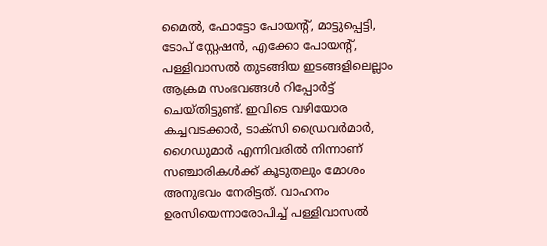മൈൽ, ഫോട്ടോ പോയന്റ്, മാട്ടുപ്പെട്ടി, ടോപ് സ്റ്റേഷൻ, എക്കോ പോയന്റ്, പള്ളിവാസൽ തുടങ്ങിയ ഇടങ്ങളിലെല്ലാം ആക്രമ സംഭവങ്ങൾ റിപ്പോർട്ട് ചെയ്തിട്ടുണ്ട്. ഇവിടെ വഴിയോര കച്ചവടക്കാർ, ടാക്സി ഡ്രൈവർമാർ, ഗൈഡുമാർ എന്നിവരിൽ നിന്നാണ് സഞ്ചാരികൾക്ക് കൂടുതലും മോശം അനുഭവം നേരിട്ടത്. വാഹനം ഉരസിയെന്നാരോപിച്ച് പള്ളിവാസൽ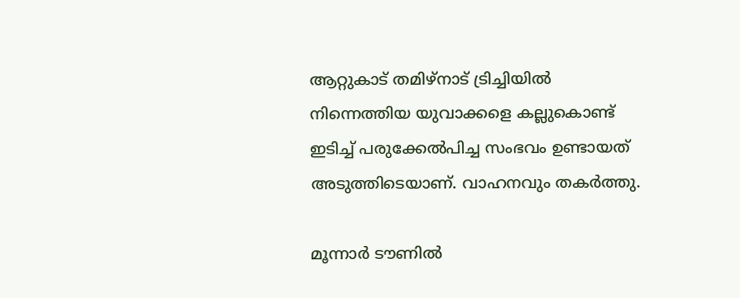ആറ്റുകാട് തമിഴ്നാട് ട്രിച്ചിയിൽ നിന്നെത്തിയ യുവാക്കളെ കല്ലുകൊണ്ട് ഇടിച്ച് പരുക്കേൽപിച്ച സംഭവം ഉണ്ടായത് അടുത്തിടെയാണ്. വാഹനവും തകർത്തു.

മൂന്നാർ ടൗണിൽ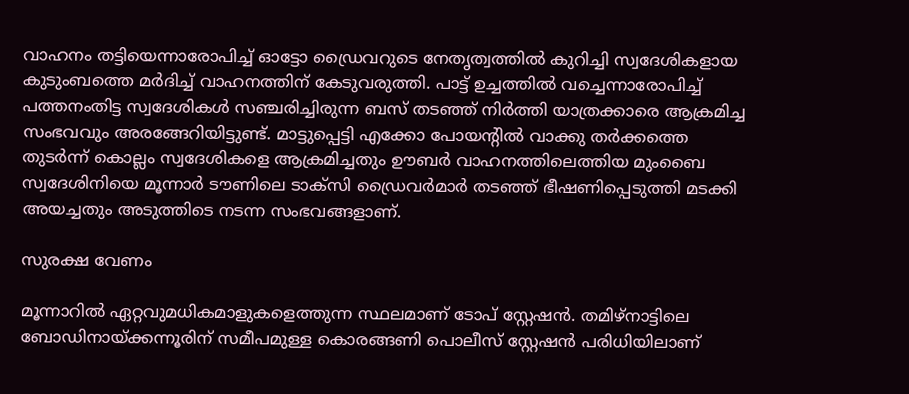വാഹനം തട്ടിയെന്നാരോപിച്ച് ഓട്ടോ ഡ്രൈവറുടെ നേതൃത്വത്തിൽ കുറിച്ചി സ്വദേശികളായ കുടുംബത്തെ മർദിച്ച് വാഹനത്തിന് കേടുവരുത്തി. പാട്ട് ഉച്ചത്തിൽ വച്ചെന്നാരോപിച്ച് പത്തനംതിട്ട സ്വദേശികൾ സഞ്ചരിച്ചിരുന്ന ബസ് തടഞ്ഞ് നിർത്തി യാത്രക്കാരെ ആക്രമിച്ച സംഭവവും അരങ്ങേറിയിട്ടുണ്ട്. മാട്ടുപ്പെട്ടി എക്കോ പോയന്റിൽ വാക്കു തർക്കത്തെ തുടർന്ന് കൊല്ലം സ്വദേശികളെ ആക്രമിച്ചതും ഊബർ വാഹനത്തിലെത്തിയ മുംബൈ സ്വദേശിനിയെ മൂന്നാർ ടൗണിലെ ടാക്സി ഡ്രൈവർമാർ തടഞ്ഞ് ഭീഷണിപ്പെടുത്തി മടക്കി അയച്ചതും അടുത്തിടെ നടന്ന സംഭവങ്ങളാണ്.

സുരക്ഷ വേണം

മൂന്നാറിൽ ഏറ്റവുമധികമാളുകളെത്തുന്ന സ്ഥലമാണ് ടോപ് സ്റ്റേഷൻ. തമിഴ്നാട്ടിലെ ബോഡിനായ്ക്കന്നൂരിന് സമീപമുള്ള കൊരങ്ങണി പൊലീസ് സ്റ്റേഷൻ പരിധിയിലാണ്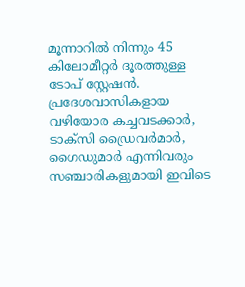മൂന്നാറിൽ നിന്നും 45 കിലോമീറ്റർ ദൂരത്തുള്ള ടോപ് സ്റ്റേഷൻ. പ്രദേശവാസികളായ വഴിയോര കച്ചവടക്കാർ, ടാക്സി ഡ്രൈവർമാർ, ഗൈഡുമാർ എന്നിവരും സഞ്ചാരികളുമായി ഇവിടെ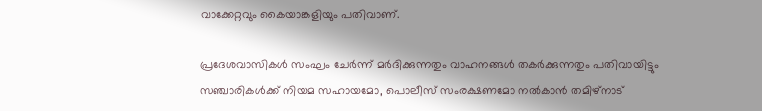വാക്കേറ്റവും കൈയാങ്കളിയും പതിവാണ്.

പ്രദേശവാസികൾ സംഘം ചേർന്ന് മർദിക്കുന്നതും വാഹനങ്ങൾ തകർക്കുന്നതും പതിവായിട്ടും സഞ്ചാരികൾക്ക് നിയമ സഹായമോ, പൊലീസ് സംരക്ഷണമോ നൽകാൻ തമിഴ്നാട്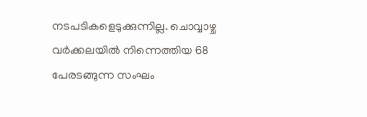നടപടികളെടുക്കുന്നില്ല. ചൊവ്വാഴ്ച വർക്കലയിൽ നിന്നെത്തിയ 68 പേരടങ്ങുന്ന സംഘം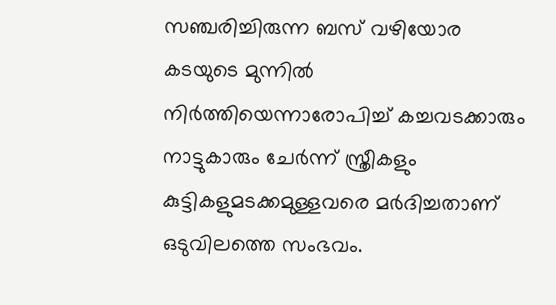സഞ്ചരിച്ചിരുന്ന ബസ് വഴിയോര കടയുടെ മുന്നിൽ നിർത്തിയെന്നാരോപിച്ച് കച്ചവടക്കാരും നാട്ടുകാരും ചേർന്ന് സ്ത്രീകളും കുട്ടികളുമടക്കമുള്ളവരെ മർദിച്ചതാണ് ഒടുവിലത്തെ സംഭവം.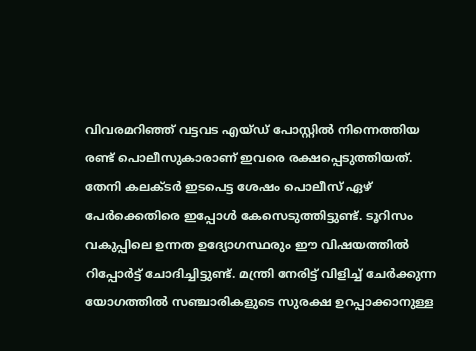വിവരമറിഞ്ഞ് വട്ടവട എയ്ഡ് പോസ്റ്റിൽ നിന്നെത്തിയ രണ്ട് പൊലീസുകാരാണ് ഇവരെ രക്ഷപ്പെടുത്തിയത്. തേനി കലക്ടർ ഇടപെട്ട ശേഷം പൊലീസ് ഏഴ് പേർക്കെതിരെ ഇപ്പോൾ കേസെടുത്തിട്ടുണ്ട്. ടൂറിസം വകുപ്പിലെ ഉന്നത ഉദ്യോഗസ്ഥരും ഈ വിഷയത്തിൽ റിപ്പോർട്ട് ചോദിച്ചിട്ടുണ്ട്. മന്ത്രി നേരിട്ട് വിളിച്ച് ചേർക്കുന്ന യോഗത്തിൽ സഞ്ചാരികളുടെ സുരക്ഷ ഉറപ്പാക്കാനുള്ള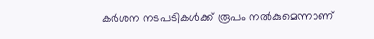കർശന നടപടികൾക്ക് രൂപം നൽകുമെന്നാണ്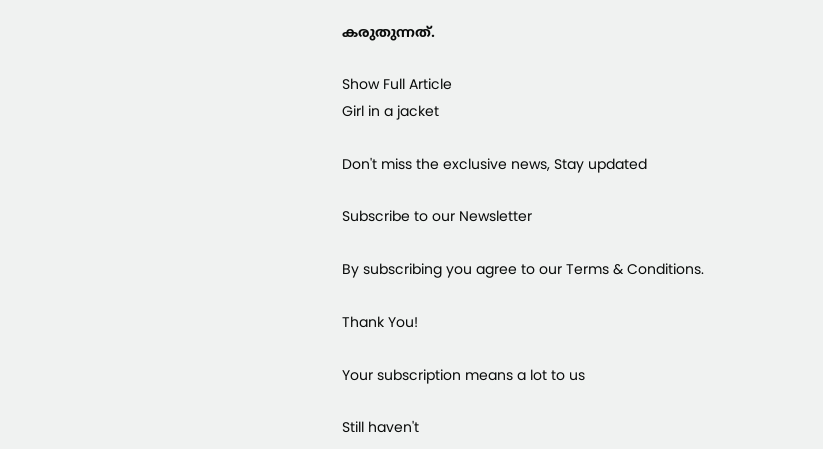കരുതുന്നത്.

Show Full Article
Girl in a jacket

Don't miss the exclusive news, Stay updated

Subscribe to our Newsletter

By subscribing you agree to our Terms & Conditions.

Thank You!

Your subscription means a lot to us

Still haven't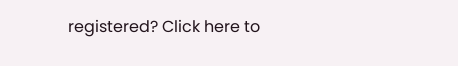registered? Click here to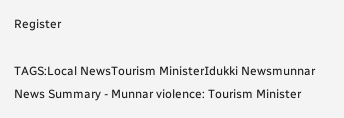Register

TAGS:Local NewsTourism MinisterIdukki Newsmunnar
News Summary - Munnar violence: Tourism Minister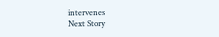intervenes
Next Story